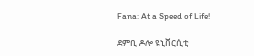Fana: At a Speed of Life!

ደምቢ ዶሎ ዩኒቨርሲቲ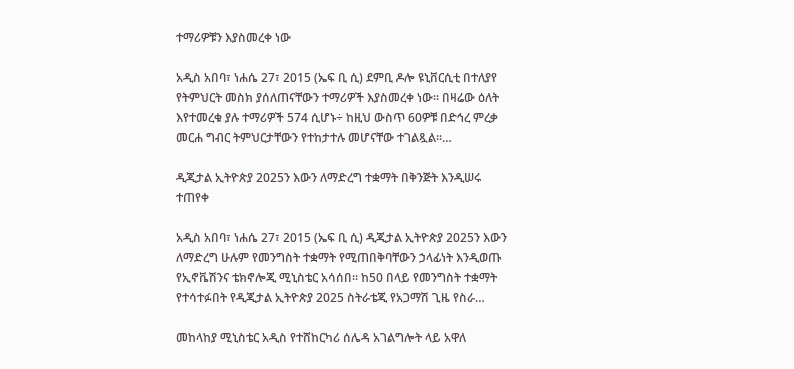ተማሪዎቹን እያስመረቀ ነው

አዲስ አበባ፣ ነሐሴ 27፣ 2015 (ኤፍ ቢ ሲ) ደምቢ ዶሎ ዩኒቨርሲቲ በተለያየ የትምህርት መስክ ያሰለጠናቸውን ተማሪዎች እያስመረቀ ነው፡፡ በዛሬው ዕለት እየተመረቁ ያሉ ተማሪዎች 574 ሲሆኑ÷ ከዚህ ውስጥ 60ዎቹ በድኅረ ምረቃ መርሐ ግብር ትምህርታቸውን የተከታተሉ መሆናቸው ተገልጿል፡፡…

ዲጂታል ኢትዮጵያ 2025ን እውን ለማድረግ ተቋማት በቅንጅት እንዲሠሩ ተጠየቀ

አዲስ አበባ፣ ነሐሴ 27፣ 2015 (ኤፍ ቢ ሲ) ዲጂታል ኢትዮጵያ 2025ን እውን ለማድረግ ሁሉም የመንግስት ተቋማት የሚጠበቅባቸውን ኃላፊነት እንዲወጡ የኢኖቬሽንና ቴክኖሎጂ ሚኒስቴር አሳሰበ። ከ50 በላይ የመንግስት ተቋማት የተሳተፉበት የዲጂታል ኢትዮጵያ 2025 ስትራቴጂ የአጋማሽ ጊዜ የስራ…

መከላከያ ሚኒስቴር አዲስ የተሸከርካሪ ሰሌዳ አገልግሎት ላይ አዋለ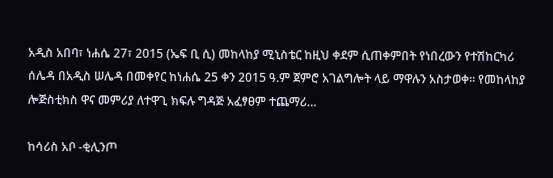አዲስ አበባ፣ ነሐሴ 27፣ 2015 (ኤፍ ቢ ሲ) መከላከያ ሚኒስቴር ከዚህ ቀደም ሲጠቀምበት የነበረውን የተሽከርካሪ ሰሌዳ በአዲስ ሠሌዳ በመቀየር ከነሐሴ 25 ቀን 2015 ዓ.ም ጀምሮ አገልግሎት ላይ ማዋሉን አስታወቀ፡፡ የመከላከያ ሎጅስቲክስ ዋና መምሪያ ለተዋጊ ክፍሉ ግዳጅ አፈፃፀም ተጨማሪ…

ከሳሪስ አቦ -ቂሊንጦ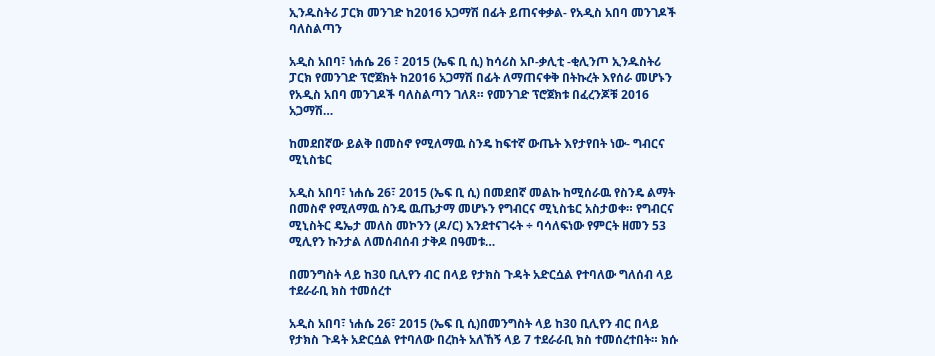ኢንዱስትሪ ፓርክ መንገድ ከ2016 አጋማሽ በፊት ይጠናቀቃል- የአዲስ አበባ መንገዶች ባለስልጣን

አዲስ አበባ፣ ነሐሴ 26 ፣ 2015 (ኤፍ ቢ ሲ) ከሳሪስ አቦ-ቃሊቲ -ቂሊንጦ ኢንዱስትሪ ፓርክ የመንገድ ፕሮጀክት ከ2016 አጋማሽ በፊት ለማጠናቀቅ በትኩረት እየሰራ መሆኑን የአዲስ አበባ መንገዶች ባለስልጣን ገለጸ። የመንገድ ፕሮጀክቱ በፈረንጆቹ 2016 አጋማሽ…

ከመደበኛው ይልቅ በመስኖ የሚለማዉ ስንዴ ከፍተኛ ውጤት እየታየበት ነው- ግብርና ሚኒስቴር

አዲስ አበባ፣ ነሐሴ 26፣ 2015 (ኤፍ ቢ ሲ) በመደበኛ መልኩ ከሚሰራዉ የስንዴ ልማት በመስኖ የሚለማዉ ስንዴ ዉጤታማ መሆኑን የግብርና ሚኒስቴር አስታወቀ። የግብርና ሚኒስትር ዴኤታ መለስ መኮንን (ዶ/ር) እንደተናገሩት ÷ ባሳለፍነው የምርት ዘመን 53 ሚሊየን ኩንታል ለመሰብሰብ ታቅዶ በዓመቱ…

በመንግስት ላይ ከ30 ቢሊየን ብር በላይ የታክስ ጉዳት አድርሷል የተባለው ግለሰብ ላይ ተደራራቢ ክስ ተመሰረተ

አዲስ አበባ፣ ነሐሴ 26፣ 2015 (ኤፍ ቢ ሲ)በመንግስት ላይ ከ30 ቢሊየን ብር በላይ የታክስ ጉዳት አድርሷል የተባለው በረከት አለኸኝ ላይ 7 ተደራራቢ ክስ ተመሰረተበት። ክሱ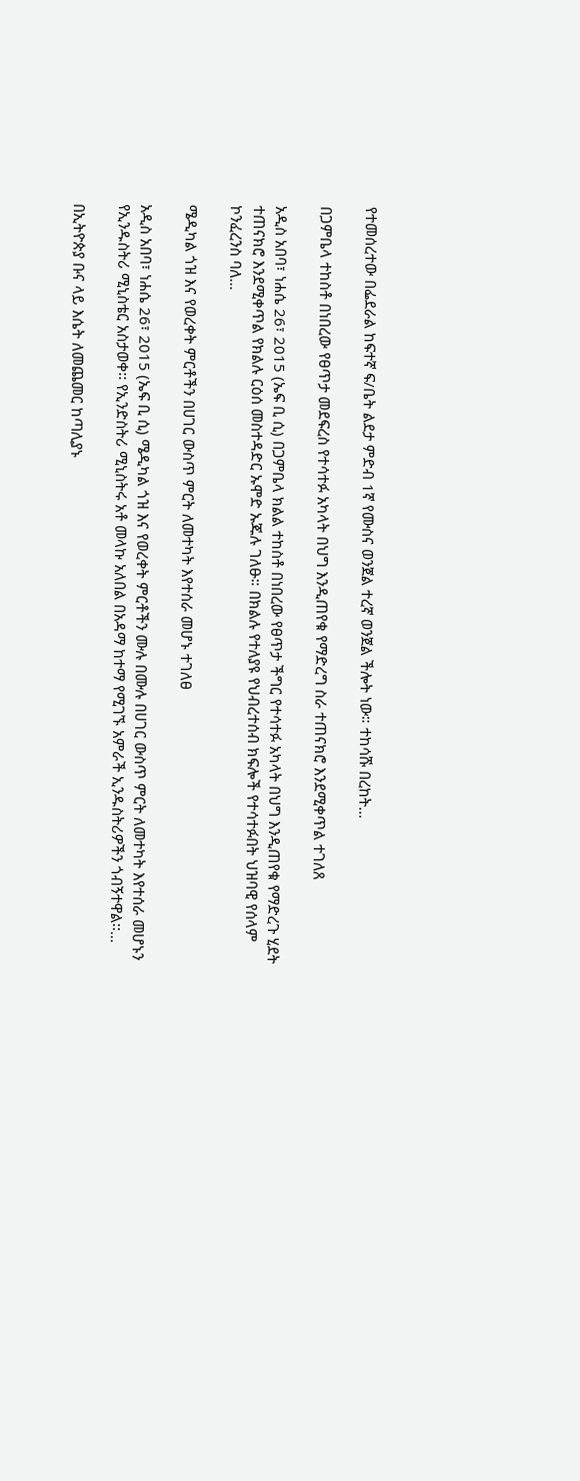የተመሰረተው በፌደራል ከፍተኛ ፍ/ቤት ልደታ ምድብ 1ኛ የሙስና ወንጀል ተረኛ ወንጀል ችሎት ነው። ተከሳሹ በረከት…

በጋምቤላ ተከስቶ በነበረው የፀጥታ መደፍረስ የተሳተፉ አካላት በህግ እንዲጠየቁ የማድረግ ስራ ተጠናክሮ እንደሚቀጥል ተገለጸ

አዲስ አበባ፣ ነሐሴ 26፣ 2015 (ኤፍ ቢ ሲ) በጋምቤላ ክልል ተከስቶ በነበረው የፀጥታ ችግር የተሳተፉ አካላት በህግ እንዲጠየቁ የማድረጉ ሂደት ተጠናክሮ እንደሚቀጥል የክልሉ ርዕሰ መስተዳድር ኡሞድ ኡጁሉ ገለፁ። በክልሉ የተለያዩ የህብረተሰብ ክፍሎች የተሳተፉበት ህዝባዊ የሰላም ኮንፈረንስ ባለ…

ሜዲካል ጎዝ እና የወረቀት ምርቶችን በሀገር ውስጥ ምርት ለመተካት እየተሰራ መሆኑ ተገለፀ

አዲስ አበባ፣ ነሐሴ 26፣ 2015 (ኤፍ ቢ ሲ) ሜዲካል ጎዝ እና የወረቀት ምርቶችን ሙሉ በሙሉ በሀገር ውስጥ ምርት ለመተካት እየተሰራ መሆኑን የኢንዱስትሪ ሚኒስቴር አስታወቀ፡፡ የኢንድስትሪ ሚኒስትሩ አቶ መላኩ አለበል በአዳማ ከተማ የሚገኙ አምራች ኢንዱስትሪዎችን ጎብኝተዋል፡፡…

በኢትዮጵያ ቡና ላይ እሴት ለመጨመር ከጣሊያኑ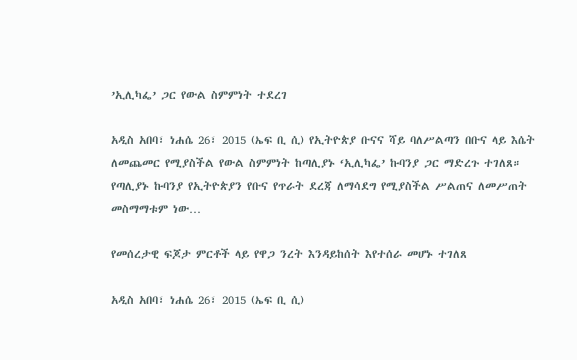’ኢሊካፌ’ ጋር የውል ስምምነት ተደረገ

አዲስ አበባ፣ ነሐሴ 26፣ 2015 (ኤፍ ቢ ሲ) የኢትዮጵያ ቡናና ሻይ ባለሥልጣን በቡና ላይ እሴት ለመጨመር የሚያስችል የውል ስምምነት ከጣሊያኑ ‘ኢሊካፌ’ ኩባንያ ጋር ማድረጉ ተገለጸ። የጣሊያኑ ኩባንያ የኢትዮጵያን የቡና የጥራት ደረጃ ለማሳደግ የሚያስችል ሥልጠና ለመሥጠት መስማማቱም ነው…

የመሰረታዊ ፍጆታ ምርቶች ላይ የዋጋ ንረት እንዳይከሰት እየተሰራ መሆኑ ተገለጸ

አዲስ አበባ፣ ነሐሴ 26፣ 2015 (ኤፍ ቢ ሲ)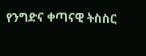የንግድና ቀጣናዊ ትስስር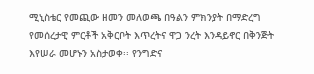ሚኒስቴር የመጪው ዘመን መለወጫ በዓልን ምክንያት በማድረግ የመሰረታዊ ምርቶች አቅርቦት እጥረትና ዋጋ ንረት እንዳይኖር በቅንጅት እየሠራ መሆኑን አስታወቀ፡፡ የንግድና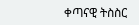ቀጣናዊ ትስስር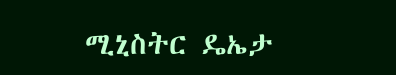ሚኒስትር ዴኤታ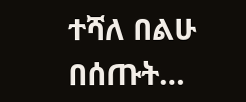ተሻለ በልሁ በሰጡት…